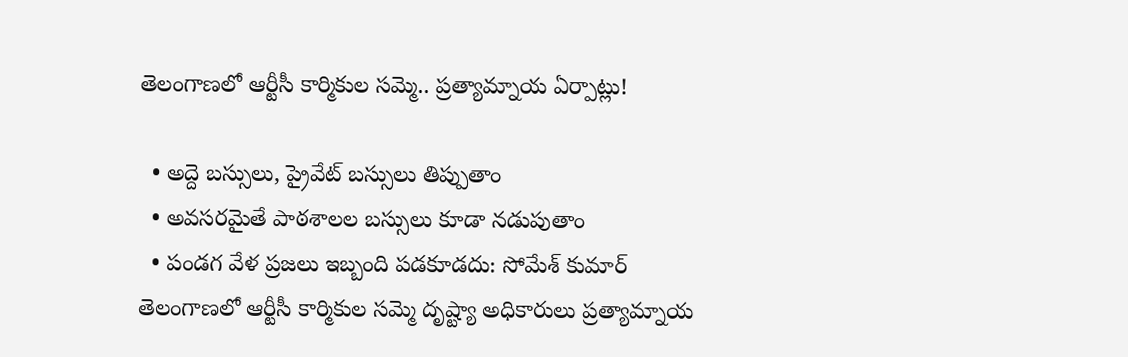తెలంగాణలో ఆర్టీసీ కార్మికుల సమ్మె.. ప్రత్యామ్నాయ ఏర్పాట్లు!

  • అద్దె బస్సులు, ప్రైవేట్ బస్సులు తిప్పుతాం
  • అవసరమైతే పాఠశాలల బస్సులు కూడా నడుపుతాం
  • పండగ వేళ ప్రజలు ఇబ్బంది పడకూడదు: సోమేశ్ కుమార్
తెలంగాణలో ఆర్టీసీ కార్మికుల సమ్మె దృష్ట్యా అధికారులు ప్రత్యామ్నాయ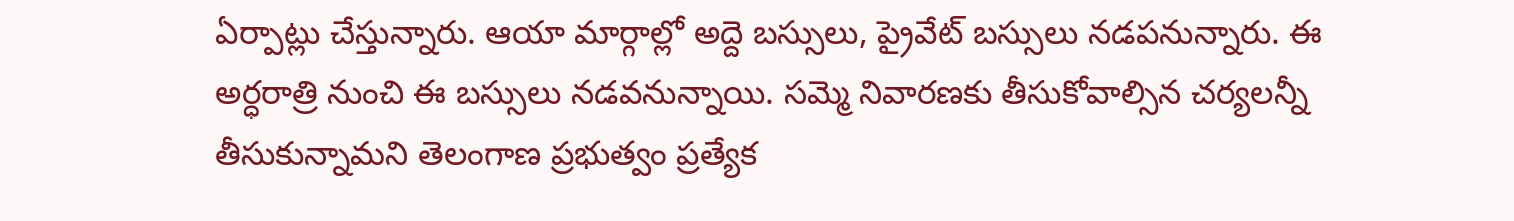ఏర్పాట్లు చేస్తున్నారు. ఆయా మార్గాల్లో అద్దె బస్సులు, ప్రైవేట్ బస్సులు నడపనున్నారు. ఈ అర్ధరాత్రి నుంచి ఈ బస్సులు నడవనున్నాయి. సమ్మె నివారణకు తీసుకోవాల్సిన చర్యలన్నీ తీసుకున్నామని తెలంగాణ ప్రభుత్వం ప్రత్యేక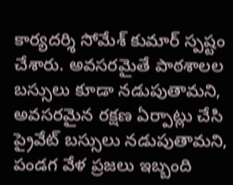కార్యదర్శి సోమేశ్ కుమార్ స్పష్టం చేశారు. అవసరమైతే పాఠశాలల బస్సులు కూడా నడుపుతామని, అవసరమైన రక్షణ ఏర్పాట్లు చేసి ప్రైవేట్ బస్సులు నడుపుతామని, పండగ వేళ ప్రజలు ఇబ్బంది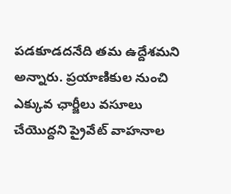పడకూడదనేది తమ ఉద్దేశమని అన్నారు. ప్రయాణికుల నుంచి ఎక్కువ ఛార్జీలు వసూలు చేయొద్దని ప్రైవేట్ వాహనాల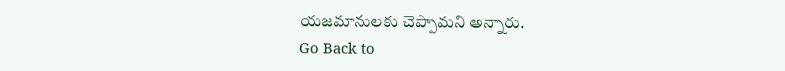యజమానులకు చెప్పామని అన్నారు.
Go Back to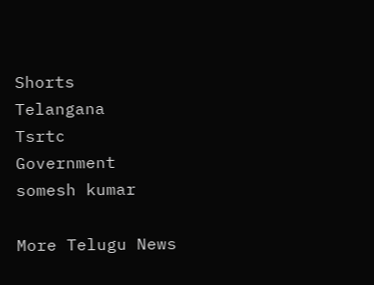Shorts
Telangana
Tsrtc
Government
somesh kumar

More Telugu News